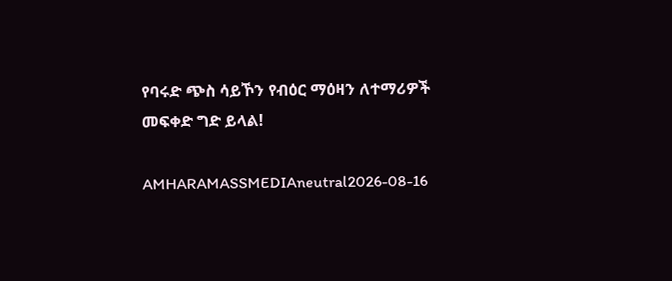የባሩድ ጭስ ሳይኾን የብዕር ማዕዛን ለተማሪዎች መፍቀድ ግድ ይላል!

AMHARAMASSMEDIAneutral2026-08-16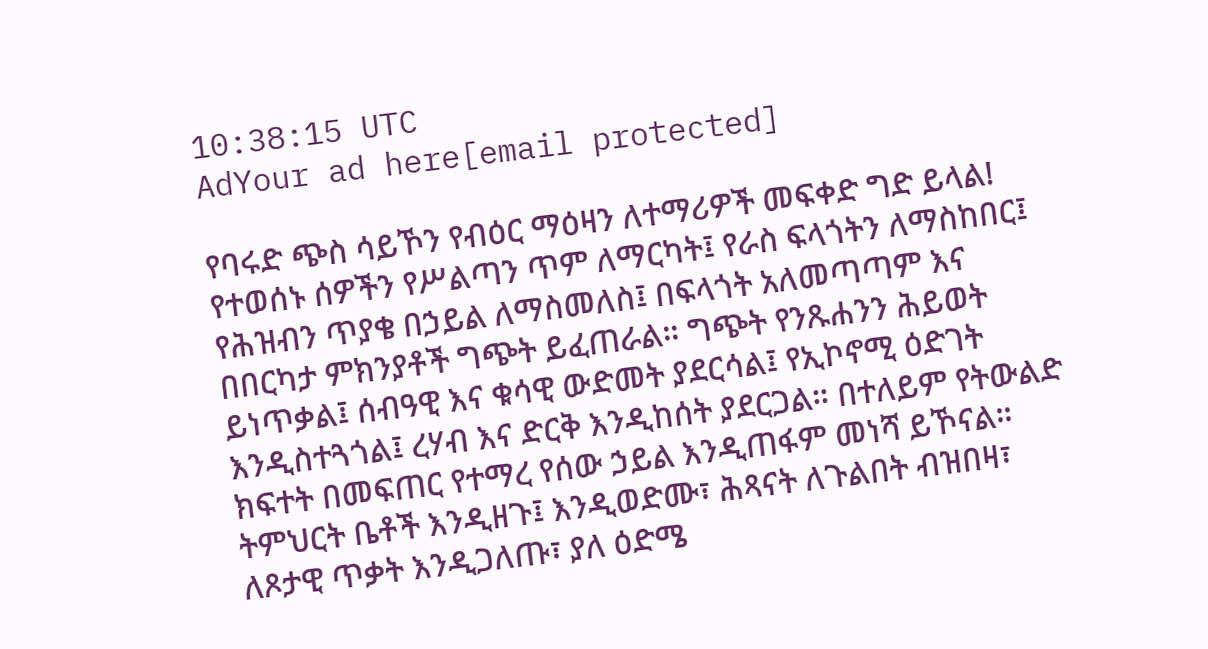10:38:15 UTC
AdYour ad here[email protected]

የባሩድ ጭስ ሳይኾን የብዕር ማዕዛን ለተማሪዎች መፍቀድ ግድ ይላል! የተወሰኑ ሰዎችን የሥልጣን ጥም ለማርካት፤ የራስ ፍላጎትን ለማስከበር፤ የሕዝብን ጥያቄ በኃይል ለማስመለስ፤ በፍላጎት አለመጣጣም እና በበርካታ ምክንያቶች ግጭት ይፈጠራል። ግጭት የንጹሐንን ሕይወት ይነጥቃል፤ ሰብዓዊ እና ቁሳዊ ውድመት ያደርሳል፤ የኢኮኖሚ ዕድገት እንዲስተጓጎል፤ ረሃብ እና ድርቅ እንዲከሰት ያደርጋል። በተለይም የትውልድ ክፍተት በመፍጠር የተማረ የሰው ኃይል እንዲጠፋም መነሻ ይኾናል። ትምህርት ቤቶች እንዲዘጉ፤ እንዲወድሙ፣ ሕጻናት ለጉልበት ብዝበዛ፣ ለጾታዊ ጥቃት እንዲጋለጡ፣ ያለ ዕድሜ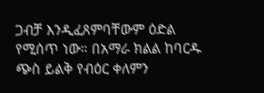ጋብቻ እንዲፈጸምባቸውም ዕድል የሚሰጥ ነው። በአማራ ክልል ከባርዱ ጭስ ይልቅ የብዕር ቀለምን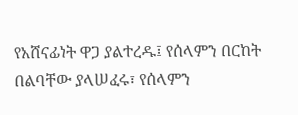የአሸናፊነት ዋጋ ያልተረዱ፤ የሰላምን በርከት በልባቸው ያላሠፈሩ፣ የሰላምን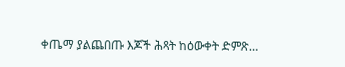ቀጤማ ያልጨበጡ እጆች ሕጻት ከዕውቀት ድምጽ…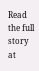Read the full story at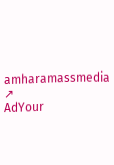amharamassmedia ↗
AdYour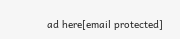ad here[email protected]